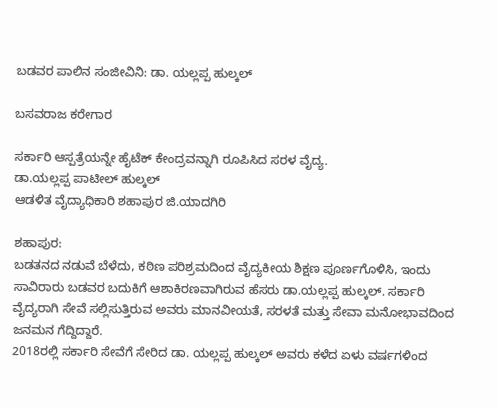ಬಡವರ ಪಾಲಿನ ಸಂಜೀವಿನಿ: ಡಾ. ಯಲ್ಲಪ್ಪ ಹುಲ್ಕಲ್

ಬಸವರಾಜ ಕರೇಗಾರ

ಸರ್ಕಾರಿ ಆಸ್ಪತ್ರೆಯನ್ನೇ ಹೈಟೆಕ್ ಕೇಂದ್ರವನ್ನಾಗಿ ರೂಪಿಸಿದ ಸರಳ ವೈದ್ಯ.
ಡಾ.ಯಲ್ಲಪ್ಪ ಪಾಟೀಲ್ ಹುಲ್ಕಲ್
ಆಡಳಿತ ವೈದ್ಯಾಧಿಕಾರಿ ಶಹಾಪುರ ಜಿ.ಯಾದಗಿರಿ

ಶಹಾಪುರ:
ಬಡತನದ ನಡುವೆ ಬೆಳೆದು, ಕಠಿಣ ಪರಿಶ್ರಮದಿಂದ ವೈದ್ಯಕೀಯ ಶಿಕ್ಷಣ ಪೂರ್ಣಗೊಳಿಸಿ, ಇಂದು ಸಾವಿರಾರು ಬಡವರ ಬದುಕಿಗೆ ಆಶಾಕಿರಣವಾಗಿರುವ ಹೆಸರು ಡಾ.ಯಲ್ಲಪ್ಪ ಹುಲ್ಕಲ್. ಸರ್ಕಾರಿ ವೈದ್ಯರಾಗಿ ಸೇವೆ ಸಲ್ಲಿಸುತ್ತಿರುವ ಅವರು ಮಾನವೀಯತೆ, ಸರಳತೆ ಮತ್ತು ಸೇವಾ ಮನೋಭಾವದಿಂದ ಜನಮನ ಗೆದ್ದಿದ್ದಾರೆ.
2018ರಲ್ಲಿ ಸರ್ಕಾರಿ ಸೇವೆಗೆ ಸೇರಿದ ಡಾ. ಯಲ್ಲಪ್ಪ ಹುಲ್ಕಲ್ ಅವರು ಕಳೆದ ಏಳು ವರ್ಷಗಳಿಂದ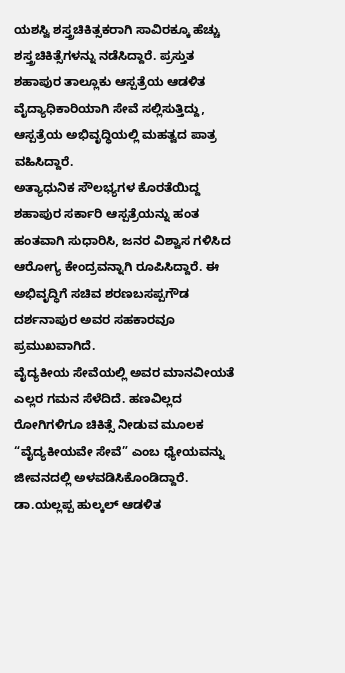ಯಶಸ್ವಿ ಶಸ್ತ್ರಚಿಕಿತ್ಸಕರಾಗಿ ಸಾವಿರಕ್ಕೂ ಹೆಚ್ಚು ಶಸ್ತ್ರಚಿಕಿತ್ಸೆಗಳನ್ನು ನಡೆಸಿದ್ದಾರೆ. ಪ್ರಸ್ತುತ ಶಹಾಪುರ ತಾಲ್ಲೂಕು ಆಸ್ಪತ್ರೆಯ ಆಡಳಿತ ವೈದ್ಯಾಧಿಕಾರಿಯಾಗಿ ಸೇವೆ ಸಲ್ಲಿಸುತ್ತಿದ್ದು, ಆಸ್ಪತ್ರೆಯ ಅಭಿವೃದ್ಧಿಯಲ್ಲಿ ಮಹತ್ವದ ಪಾತ್ರ ವಹಿಸಿದ್ದಾರೆ.
ಅತ್ಯಾಧುನಿಕ ಸೌಲಭ್ಯಗಳ ಕೊರತೆಯಿದ್ದ ಶಹಾಪುರ ಸರ್ಕಾರಿ ಆಸ್ಪತ್ರೆಯನ್ನು ಹಂತ ಹಂತವಾಗಿ ಸುಧಾರಿಸಿ, ಜನರ ವಿಶ್ವಾಸ ಗಳಿಸಿದ ಆರೋಗ್ಯ ಕೇಂದ್ರವನ್ನಾಗಿ ರೂಪಿಸಿದ್ದಾರೆ. ಈ ಅಭಿವೃದ್ಧಿಗೆ ಸಚಿವ ಶರಣಬಸಪ್ಪಗೌಡ ದರ್ಶನಾಪುರ ಅವರ ಸಹಕಾರವೂ ಪ್ರಮುಖವಾಗಿದೆ.
ವೈದ್ಯಕೀಯ ಸೇವೆಯಲ್ಲಿ ಅವರ ಮಾನವೀಯತೆ ಎಲ್ಲರ ಗಮನ ಸೆಳೆದಿದೆ. ಹಣವಿಲ್ಲದ ರೋಗಿಗಳಿಗೂ ಚಿಕಿತ್ಸೆ ನೀಡುವ ಮೂಲಕ “ವೈದ್ಯಕೀಯವೇ ಸೇವೆ” ಎಂಬ ಧ್ಯೇಯವನ್ನು ಜೀವನದಲ್ಲಿ ಅಳವಡಿಸಿಕೊಂಡಿದ್ದಾರೆ.
ಡಾ.ಯಲ್ಲಪ್ಪ ಹುಲ್ಕಲ್ ಆಡಳಿತ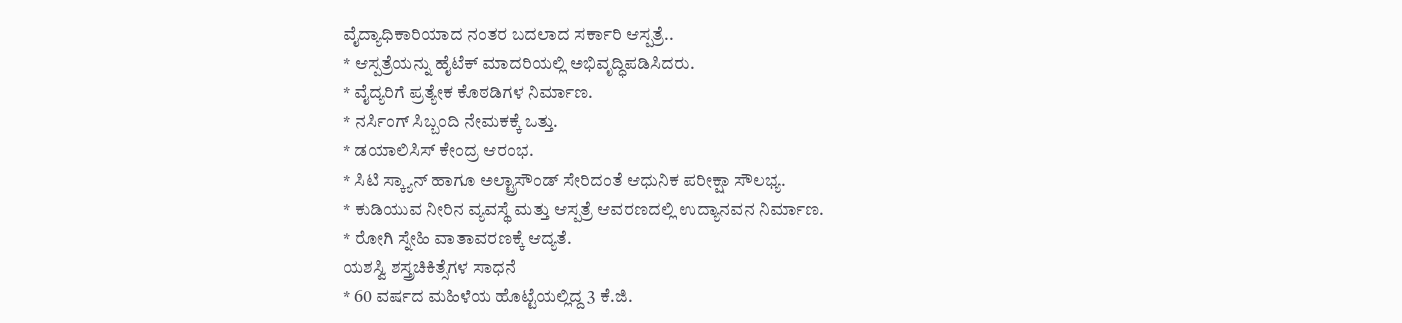ವೈದ್ಯಾಧಿಕಾರಿಯಾದ ನಂತರ ಬದಲಾದ ಸರ್ಕಾರಿ ಆಸ್ಪತ್ರೆ..
* ಆಸ್ಪತ್ರೆಯನ್ನು ಹೈಟೆಕ್ ಮಾದರಿಯಲ್ಲಿ ಅಭಿವೃದ್ಧಿಪಡಿಸಿದರು.
* ವೈದ್ಯರಿಗೆ ಪ್ರತ್ಯೇಕ ಕೊಠಡಿಗಳ ನಿರ್ಮಾಣ.
* ನರ್ಸಿಂಗ್ ಸಿಬ್ಬಂದಿ ನೇಮಕಕ್ಕೆ ಒತ್ತು.
* ಡಯಾಲಿಸಿಸ್ ಕೇಂದ್ರ ಆರಂಭ.
* ಸಿಟಿ ಸ್ಕ್ಯಾನ್ ಹಾಗೂ ಅಲ್ಟ್ರಾಸೌಂಡ್ ಸೇರಿದಂತೆ ಆಧುನಿಕ ಪರೀಕ್ಷಾ ಸೌಲಭ್ಯ.
* ಕುಡಿಯುವ ನೀರಿನ ವ್ಯವಸ್ಥೆ ಮತ್ತು ಆಸ್ಪತ್ರೆ ಆವರಣದಲ್ಲಿ ಉದ್ಯಾನವನ ನಿರ್ಮಾಣ.
* ರೋಗಿ ಸ್ನೇಹಿ ವಾತಾವರಣಕ್ಕೆ ಆದ್ಯತೆ.
ಯಶಸ್ವಿ ಶಸ್ತ್ರಚಿಕಿತ್ಸೆಗಳ ಸಾಧನೆ
* 60 ವರ್ಷದ ಮಹಿಳೆಯ ಹೊಟ್ಟೆಯಲ್ಲಿದ್ದ 3 ಕೆ.ಜಿ.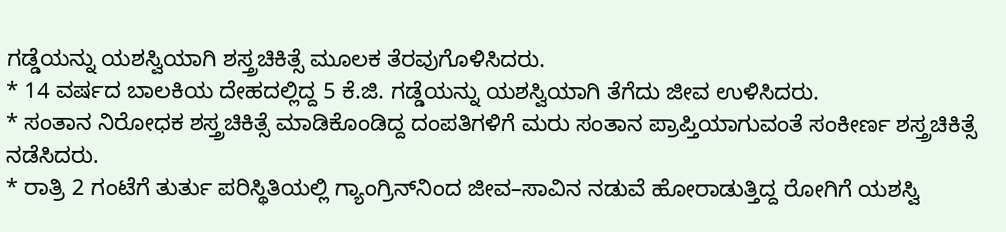ಗಡ್ಡೆಯನ್ನು ಯಶಸ್ವಿಯಾಗಿ ಶಸ್ತ್ರಚಿಕಿತ್ಸೆ ಮೂಲಕ ತೆರವುಗೊಳಿಸಿದರು.
* 14 ವರ್ಷದ ಬಾಲಕಿಯ ದೇಹದಲ್ಲಿದ್ದ 5 ಕೆ.ಜಿ. ಗಡ್ಡೆಯನ್ನು ಯಶಸ್ವಿಯಾಗಿ ತೆಗೆದು ಜೀವ ಉಳಿಸಿದರು.
* ಸಂತಾನ ನಿರೋಧಕ ಶಸ್ತ್ರಚಿಕಿತ್ಸೆ ಮಾಡಿಕೊಂಡಿದ್ದ ದಂಪತಿಗಳಿಗೆ ಮರು ಸಂತಾನ ಪ್ರಾಪ್ತಿಯಾಗುವಂತೆ ಸಂಕೀರ್ಣ ಶಸ್ತ್ರಚಿಕಿತ್ಸೆ ನಡೆಸಿದರು.
* ರಾತ್ರಿ 2 ಗಂಟೆಗೆ ತುರ್ತು ಪರಿಸ್ಥಿತಿಯಲ್ಲಿ ಗ್ಯಾಂಗ್ರಿನ್‌ನಿಂದ ಜೀವ–ಸಾವಿನ ನಡುವೆ ಹೋರಾಡುತ್ತಿದ್ದ ರೋಗಿಗೆ ಯಶಸ್ವಿ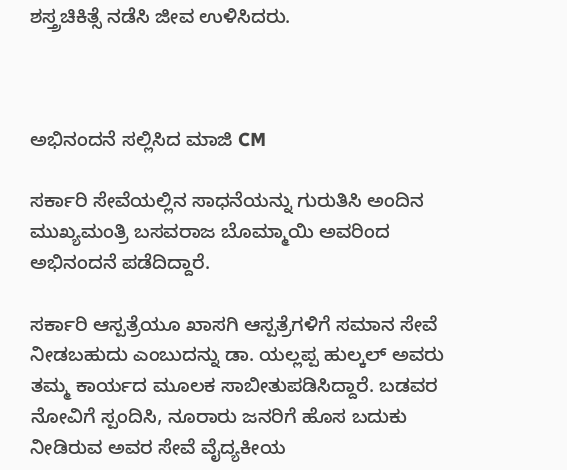ಶಸ್ತ್ರಚಿಕಿತ್ಸೆ ನಡೆಸಿ ಜೀವ ಉಳಿಸಿದರು.



ಅಭಿನಂದನೆ ಸಲ್ಲಿಸಿದ ಮಾಜಿ CM

ಸರ್ಕಾರಿ ಸೇವೆಯಲ್ಲಿನ ಸಾಧನೆಯನ್ನು ಗುರುತಿಸಿ ಅಂದಿನ ಮುಖ್ಯಮಂತ್ರಿ ಬಸವರಾಜ ಬೊಮ್ಮಾಯಿ ಅವರಿಂದ ಅಭಿನಂದನೆ ಪಡೆದಿದ್ದಾರೆ.

ಸರ್ಕಾರಿ ಆಸ್ಪತ್ರೆಯೂ ಖಾಸಗಿ ಆಸ್ಪತ್ರೆಗಳಿಗೆ ಸಮಾನ ಸೇವೆ ನೀಡಬಹುದು ಎಂಬುದನ್ನು ಡಾ. ಯಲ್ಲಪ್ಪ ಹುಲ್ಕಲ್ ಅವರು ತಮ್ಮ ಕಾರ್ಯದ ಮೂಲಕ ಸಾಬೀತುಪಡಿಸಿದ್ದಾರೆ. ಬಡವರ ನೋವಿಗೆ ಸ್ಪಂದಿಸಿ, ನೂರಾರು ಜನರಿಗೆ ಹೊಸ ಬದುಕು ನೀಡಿರುವ ಅವರ ಸೇವೆ ವೈದ್ಯಕೀಯ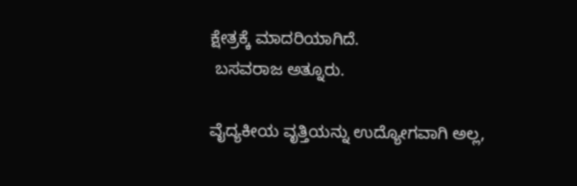ಕ್ಷೇತ್ರಕ್ಕೆ ಮಾದರಿಯಾಗಿದೆ.
 ಬಸವರಾಜ ಅತ್ನೂರು.

ವೈದ್ಯಕೀಯ ವೃತ್ತಿಯನ್ನು ಉದ್ಯೋಗವಾಗಿ ಅಲ್ಲ,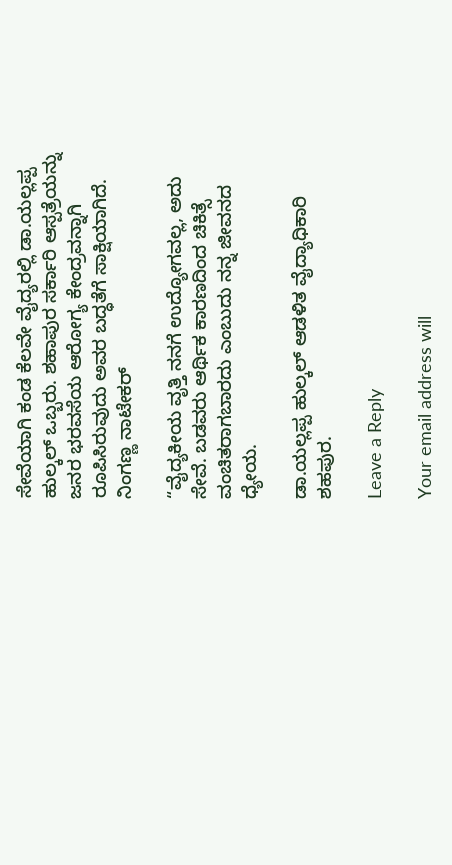ಸೇವೆಯಾಗಿ ಕಂಡ ಕೆಲವೇ ವೈದ್ಯರಲ್ಲಿ ಡಾ.ಯಲ್ಲಪ್ಪ ಹುಲ್ಕಲ್ ಒಬ್ಬರು. ಶಹಾಪುರ ಸರ್ಕಾರಿ ಆಸ್ಪತ್ರೆಯನ್ನು ಜನರ ಭರವಸೆಯ ಆರೋಗ್ಯ ಕೇಂದ್ರವನ್ನಾಗಿ ರೂಪಿಸಿರುವುದು ಅವರ ಬದ್ಧತೆಗೆ ಸಾಕ್ಷಿಯಾಗಿದೆ.
ನಿಂಗಣ್ಣ ನಾಟೇಕರ್

“ವೈದ್ಯಕೀಯ ವೃತ್ತಿ ನನಗೆ ಉದ್ಯೋಗವಲ್ಲ, ಅದು ಸೇವೆ. ಬಡವರು ಆರ್ಥಿಕ ಕಾರಣದಿಂದ ಚಿಕಿತ್ಸೆ ವಂಚಿತರಾಗಬಾರದು ಎಂಬುದು ನನ್ನ ಜೀವನದ ಧ್ಯೇಯ.

ಡಾ.ಯಲ್ಲಪ್ಪ ಹುಲ್ಕಲ್ ಆಡಳಿತ ವೈದ್ಯಾಧಿಕಾರಿ ಶಹಪುರ.

Leave a Reply

Your email address will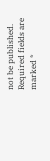not be published. Required fields are marked *